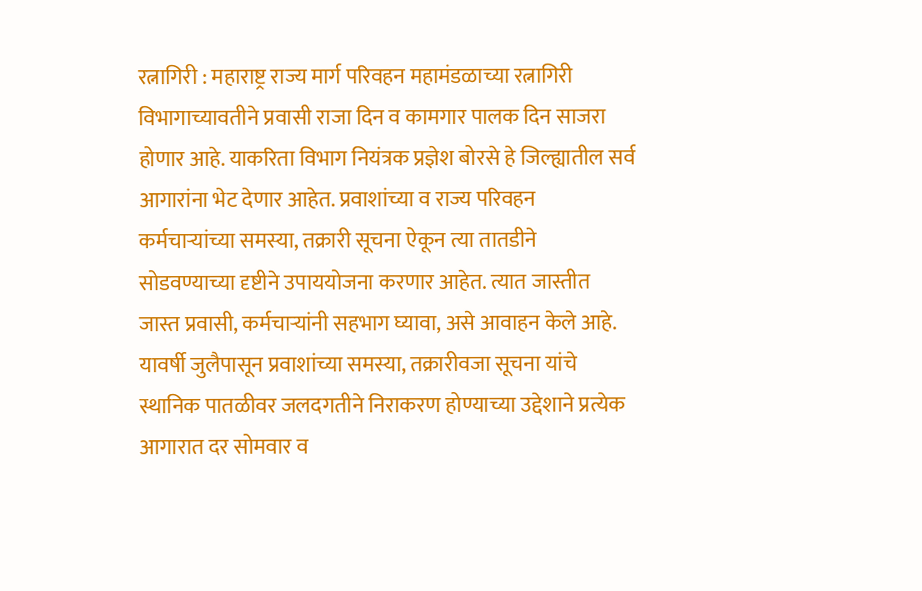रत्नागिरी : महाराष्ट्र राज्य मार्ग परिवहन महामंडळाच्या रत्नागिरी विभागाच्यावतीने प्रवासी राजा दिन व कामगार पालक दिन साजरा होणार आहे. याकरिता विभाग नियंत्रक प्रज्ञेश बोरसे हे जिल्ह्यातील सर्व आगारांना भेट देणार आहेत. प्रवाशांच्या व राज्य परिवहन कर्मचाऱ्यांच्या समस्या, तक्रारी सूचना ऐकून त्या तातडीने सोडवण्याच्या दृष्टीने उपाययोजना करणार आहेत. त्यात जास्तीत जास्त प्रवासी, कर्मचाऱ्यांनी सहभाग घ्यावा, असे आवाहन केले आहे.
यावर्षी जुलैपासून प्रवाशांच्या समस्या, तक्रारीवजा सूचना यांचे स्थानिक पातळीवर जलदगतीने निराकरण होण्याच्या उद्देशाने प्रत्येक आगारात दर सोमवार व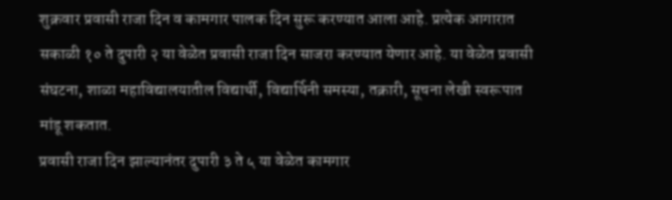शुक्रवार प्रवासी राजा दिन व कामगार पालक दिन सुरू करण्यात आला आहे. प्रत्येक आगारात सकाळी १० ते दुपारी २ या वेळेत प्रवासी राजा दिन साजरा करण्यात येणार आहे. या वेळेत प्रवासी संघटना, शाळा महाविद्यालयातील विद्यार्थी, विद्यार्थिनी समस्या, तक्रारी, सूचना लेखी स्वरूपात मांडू शकतात.
प्रवासी राजा दिन झाल्यानंतर दुपारी ३ ते ५ या वेळेत कामगार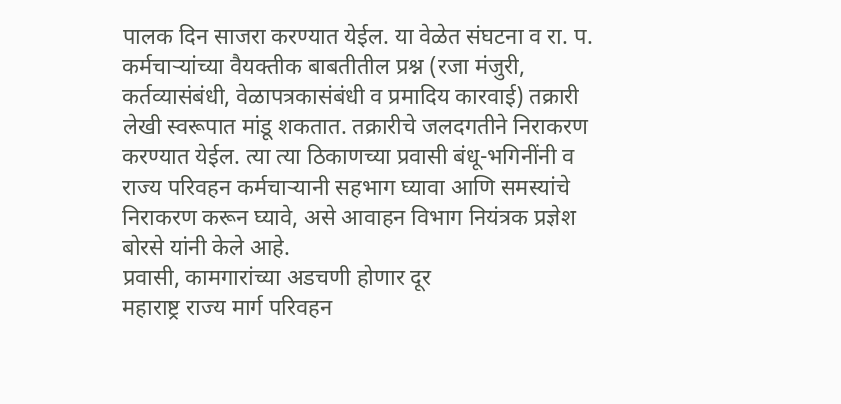पालक दिन साजरा करण्यात येईल. या वेळेत संघटना व रा. प. कर्मचाऱ्यांच्या वैयक्तीक बाबतीतील प्रश्न (रजा मंजुरी, कर्तव्यासंबंधी, वेळापत्रकासंबंधी व प्रमादिय कारवाई) तक्रारी लेखी स्वरूपात मांडू शकतात. तक्रारीचे जलदगतीने निराकरण करण्यात येईल. त्या त्या ठिकाणच्या प्रवासी बंधू-भगिनींनी व राज्य परिवहन कर्मचाऱ्यानी सहभाग घ्यावा आणि समस्यांचे निराकरण करून घ्यावे, असे आवाहन विभाग नियंत्रक प्रज्ञेश बोरसे यांनी केले आहे.
प्रवासी, कामगारांच्या अडचणी होणार दूर
महाराष्ट्र राज्य मार्ग परिवहन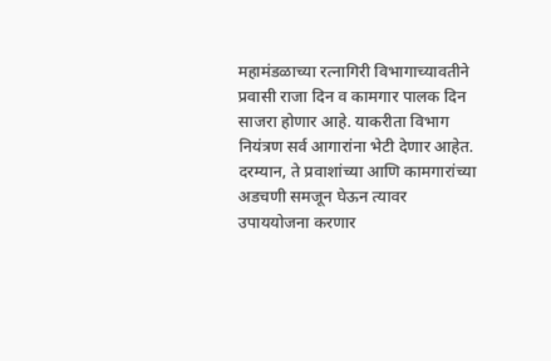महामंडळाच्या रत्नागिरी विभागाच्यावतीने प्रवासी राजा दिन व कामगार पालक दिन साजरा होणार आहे. याकरीता विभाग नियंत्रण सर्व आगारांना भेटी देणार आहेत. दरम्यान, ते प्रवाशांच्या आणि कामगारांच्या अडचणी समजून घेऊन त्यावर उपाययोजना करणार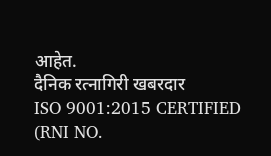आहेत.
दैनिक रत्नागिरी खबरदार
ISO 9001:2015 CERTIFIED
(RNI NO.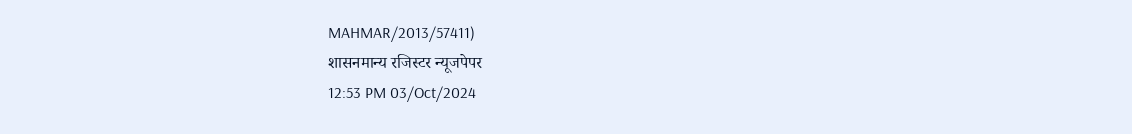MAHMAR/2013/57411)
शासनमान्य रजिस्टर न्यूजपेपर
12:53 PM 03/Oct/2024